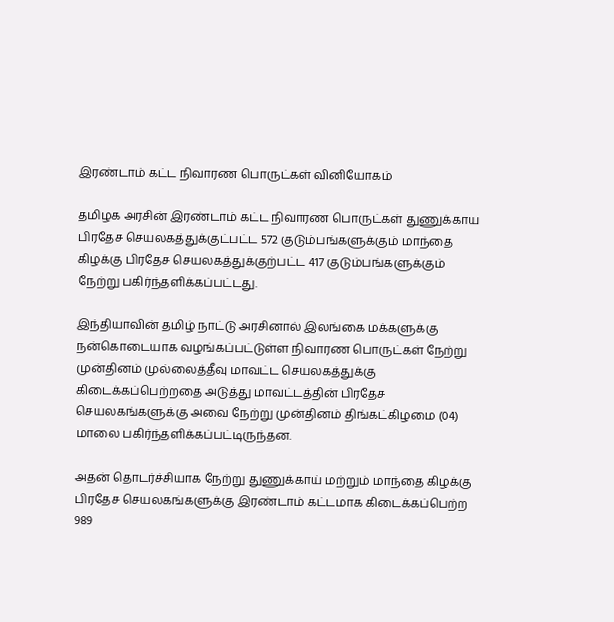இரண்டாம் கட்ட நிவாரண பொருட்கள் வினியோகம்

தமிழக அரசின் இரண்டாம் கட்ட நிவாரண பொருட்கள் துணுக்காய பிரதேச செயலகத்துக்குட்பட்ட 572 குடும்பங்களுக்கும் மாந்தை கிழக்கு பிரதேச செயலகத்துக்குற்பட்ட 417 குடும்பங்களுக்கும் நேற்று பகிர்ந்தளிக்கப்பட்டது.

இந்தியாவின் தமிழ் நாட்டு அரசினால் இலங்கை மக்களுக்கு நன்கொடையாக வழங்கப்பட்டுள்ள நிவாரண பொருட்கள் நேற்று முன்தினம் முல்லைத்தீவு மாவட்ட செயலகத்துக்கு கிடைக்கப்பெற்றதை அடுத்து மாவட்டத்தின் பிரதேச செயலகங்களுக்கு அவை நேற்று முன்தினம் திங்கட்கிழமை (04) மாலை பகிர்ந்தளிக்கப்பட்டிருந்தன.

அதன் தொடர்ச்சியாக நேற்று துணுக்காய் மற்றும் மாந்தை கிழக்கு பிரதேச செயலகங்களுக்கு இரண்டாம் கட்டமாக கிடைக்கப்பெற்ற 989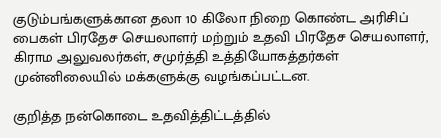குடும்பங்களுக்கான தலா 10 கிலோ நிறை கொண்ட அரிசிப் பைகள் பிரதேச செயலாளர் மற்றும் உதவி பிரதேச செயலாளர், கிராம அலுவலர்கள், சமுர்த்தி உத்தியோகத்தர்கள் முன்னிலையில் மக்களுக்கு வழங்கப்பட்டன.

குறித்த நன்கொடை உதவித்திட்டத்தில்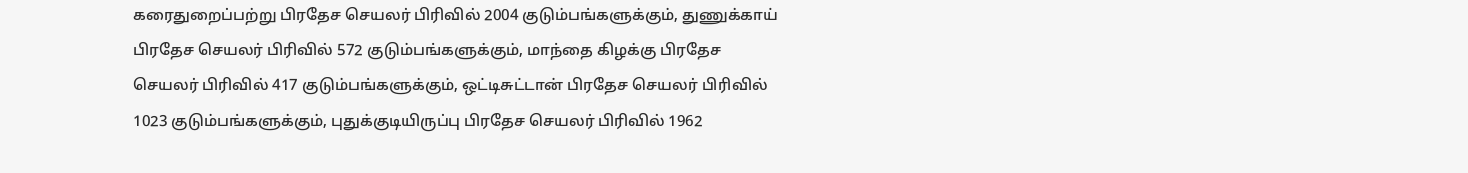கரைதுறைப்பற்று பிரதேச செயலர் பிரிவில் 2004 குடும்பங்களுக்கும், துணுக்காய் பிரதேச செயலர் பிரிவில் 572 குடும்பங்களுக்கும், மாந்தை கிழக்கு பிரதேச செயலர் பிரிவில் 417 குடும்பங்களுக்கும், ஒட்டிசுட்டான் பிரதேச செயலர் பிரிவில் 1023 குடும்பங்களுக்கும், புதுக்குடியிருப்பு பிரதேச செயலர் பிரிவில் 1962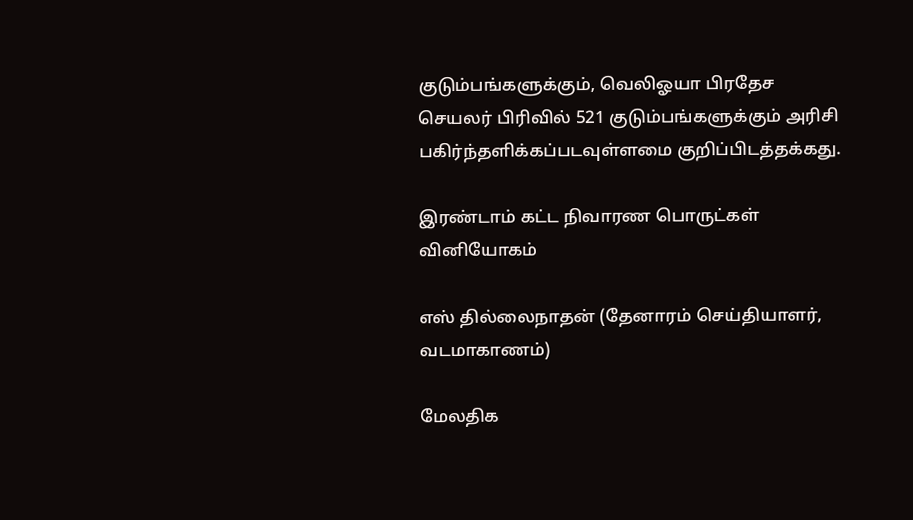குடும்பங்களுக்கும், வெலிஓயா பிரதேச செயலர் பிரிவில் 521 குடும்பங்களுக்கும் அரிசி பகிர்ந்தளிக்கப்படவுள்ளமை குறிப்பிடத்தக்கது.

இரண்டாம் கட்ட நிவாரண பொருட்கள் வினியோகம்

எஸ் தில்லைநாதன் (தேனாரம் செய்தியாளர், வடமாகாணம்)

மேலதிக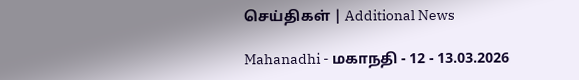செய்திகள் | Additional News

Mahanadhi - மகாநதி - 12 - 13.03.2026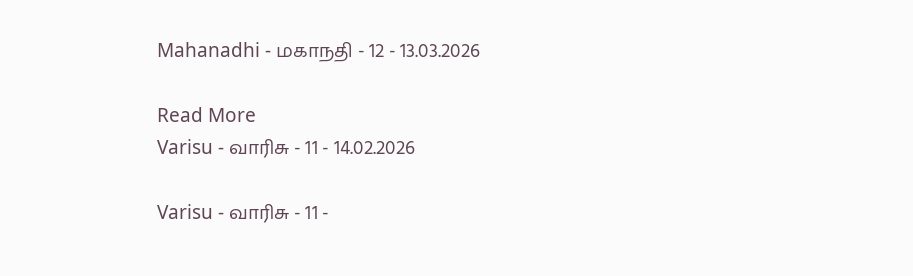Mahanadhi - மகாநதி - 12 - 13.03.2026

Read More
Varisu - வாரிசு - 11 - 14.02.2026

Varisu - வாரிசு - 11 -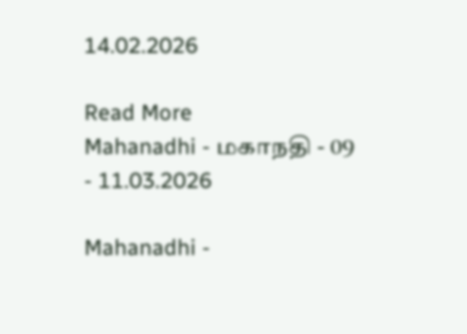14.02.2026

Read More
Mahanadhi - மகாநதி - 09 - 11.03.2026

Mahanadhi -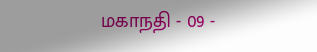மகாநதி - 09 -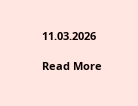11.03.2026

Read More